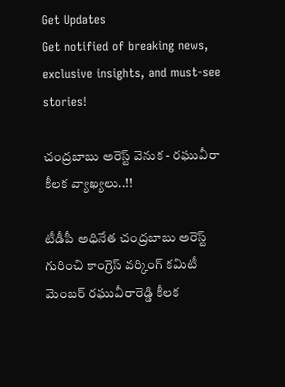Get Updates
Get notified of breaking news, exclusive insights, and must-see stories!

చంద్రబాబు అరెస్ట్ వెనుక - రఘువీరా కీలక వ్యాఖ్యలు..!!

టీడీపీ అధినేత చంద్రబాబు అరెస్ట్ గురించి కాంగ్రెస్ వర్కింగ్ కమిటీ మెంబర్ రఘువీరారెడ్డి కీలక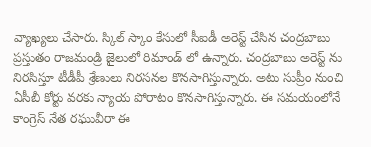వ్యాఖ్యలు చేసారు. స్కిల్ స్కాం కేసులో సీఐడీ అరెస్ట్ చేసిన చంద్రబాబు ప్రస్తుతం రాజమండ్రి జైలులో రిమాండ్ లో ఉన్నారు. చంద్రబాబు అరెస్ట్ ను నిరసిస్తూ టీడీపీ శ్రేణులు నిరసనల కొనసాగిస్తున్నారు. అటు సుప్రీం నుంచి ఏసీబీ కోర్టు వరకు న్యాయ పోరాటం కొనసాగిస్తున్నారు. ఈ సమయంలోనే కాంగ్రెస్ నేత రఘువీరా ఈ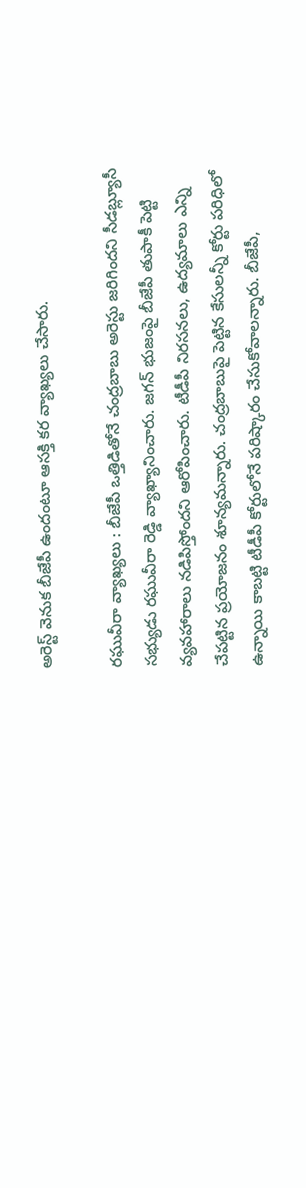అరెస్ట్ వెనుక బీజేపీ ఉందంటూ ఆసక్తి కర వ్యాఖ్యలు చేసారు.

రఘువీరా వ్యాఖ్యలు : బీజేపీ ఒత్తిడితోనే చంద్రబాబు అరెస్టు జరిగిందని సీడబ్ల్యూసీ సభ్యుడు రఘువీరా రెడ్డి వ్యాఖ్యానించారు. జగన్ భుజంపై బీజేపీ తుపాకీ పెట్టి వ్యవహారాలు నడిపిస్తోందని ఆరోపించారు. టీడీపీ నిరసనలు, ఉద్యమాలు ఎన్ని చేపట్టిన ప్రయోజనం శూన్యమన్నారు. చంద్రబాబుపై పెట్టిన కేసులన్నీ కోర్టు పరిధిలో ఉన్నాయి కాబట్టి టీడీపీ కోర్టులోనే పరిష్కారం చేసుకోవాలన్నారు. బీజేపీ,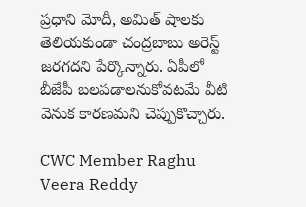ప్రధాని మోదీ, అమిత్ షాలకు తెలియకుండా చంద్రబాబు అరెస్ట్ జరగదని పేర్కొన్నారు. ఏపీలో బీజేపీ బలపడాలనుకోవటమే వీటి వెనుక కారణమని చెప్పుకొచ్చారు.

CWC Member Raghu Veera Reddy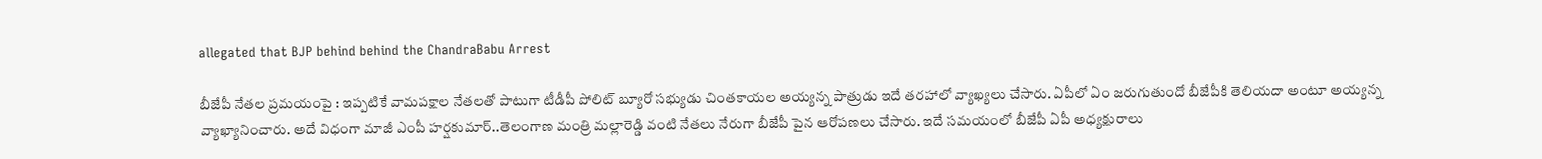allegated that BJP behind behind the ChandraBabu Arrest

బీజేపీ నేతల ప్రమయంపై : ఇప్పటికే వామపక్షాల నేతలతో పాటుగా టీడీపీ పోలిట్ బ్యూరో సభ్యుడు చింతకాయల అయ్యన్న పాత్రుడు ఇదే తరహాలో వ్యాఖ్యలు చేసారు. ఏపీలో ఏం జరుగుతుందో బీజేపీకి తెలియదా అంటూ అయ్యన్న వ్యాఖ్యానించారు. అదే విధంగా మాజీ ఎంపీ హర్షకుమార్..తెలంగాణ మంత్రి మల్లారెడ్డి వంటి నేతలు నేరుగా బీజేపీ పైన ఆరోపణలు చేసారు. ఇదే సమయంలో బీజేపీ ఏపీ అధ్యక్షురాలు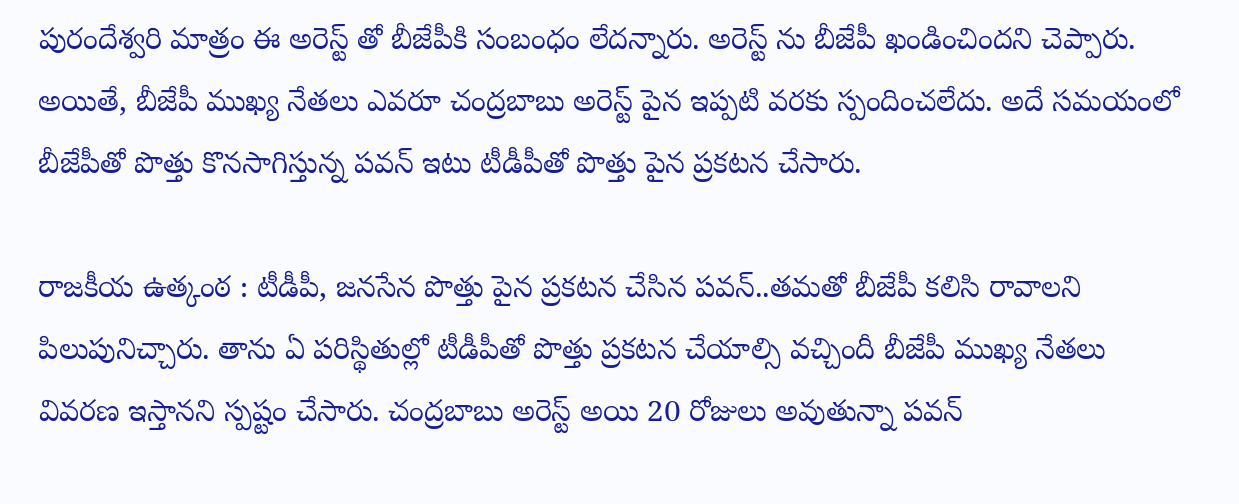పురందేశ్వరి మాత్రం ఈ అరెస్ట్ తో బీజేపీకి సంబంధం లేదన్నారు. అరెస్ట్ ను బీజేపీ ఖండించిందని చెప్పారు. అయితే, బీజేపీ ముఖ్య నేతలు ఎవరూ చంద్రబాబు అరెస్ట్ పైన ఇప్పటి వరకు స్పందించలేదు. అదే సమయంలో బీజేపీతో పొత్తు కొనసాగిస్తున్న పవన్ ఇటు టీడీపీతో పొత్తు పైన ప్రకటన చేసారు.

రాజకీయ ఉత్కంఠ : టీడీపీ, జనసేన పొత్తు పైన ప్రకటన చేసిన పవన్..తమతో బీజేపీ కలిసి రావాలని పిలుపునిచ్చారు. తాను ఏ పరిస్థితుల్లో టీడీపీతో పొత్తు ప్రకటన చేయాల్సి వచ్చిందీ బీజేపీ ముఖ్య నేతలు వివరణ ఇస్తానని స్పష్టం చేసారు. చంద్రబాబు అరెస్ట్ అయి 20 రోజులు అవుతున్నా పవన్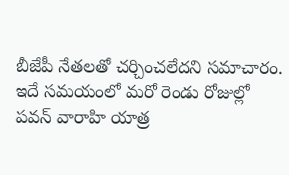బీజేపీ నేతలతో చర్చించలేదని సమాచారం. ఇదే సమయంలో మరో రెండు రోజుల్లో పవన్ వారాహి యాత్ర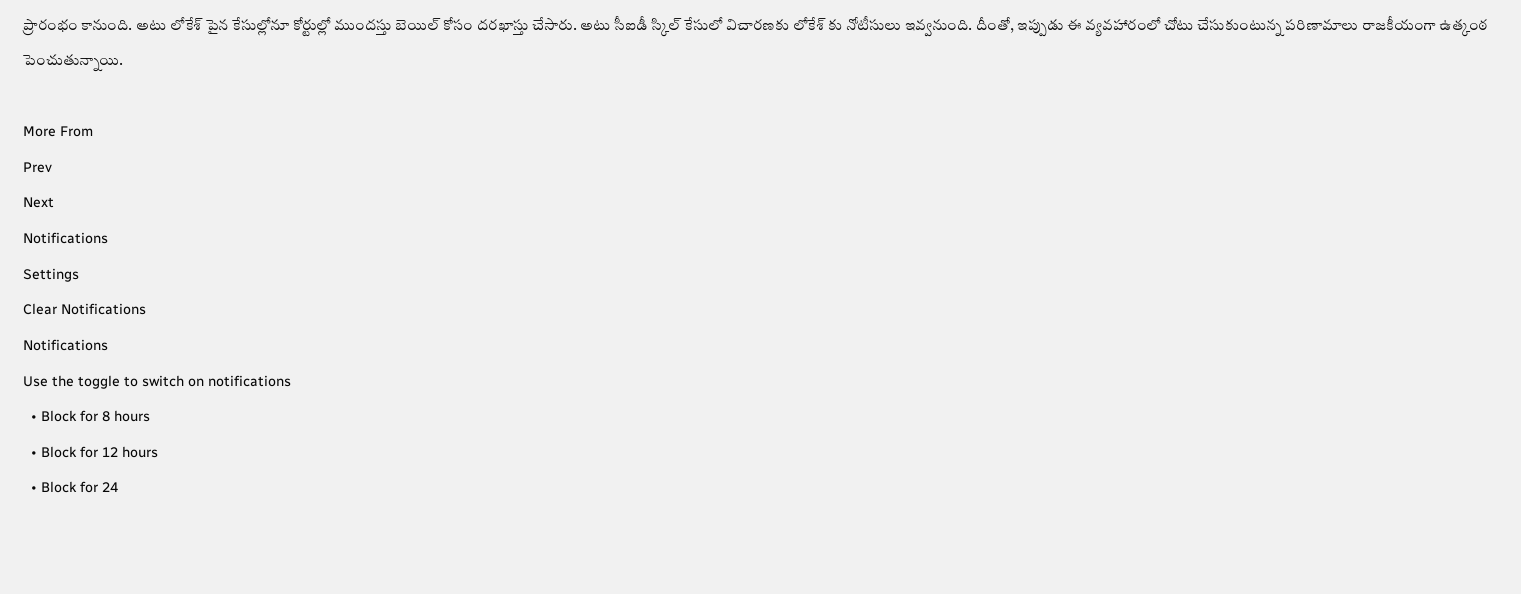ప్రారంభం కానుంది. అటు లోకేశ్ పైన కేసుల్లోనూ కోర్టుల్లో ముందస్తు బెయిల్ కోసం దరఖాస్తు చేసారు. అటు సీఐడీ స్కిల్ కేసులో విచారణకు లోకేశ్ కు నోటీసులు ఇవ్వనుంది. దీంతో, ఇప్పుడు ఈ వ్యవహారంలో చోటు చేసుకుంటున్న పరిణామాలు రాజకీయంగా ఉత్కంఠ పెంచుతున్నాయి.

More From
Prev
Next
Notifications
Settings
Clear Notifications
Notifications
Use the toggle to switch on notifications
  • Block for 8 hours
  • Block for 12 hours
  • Block for 24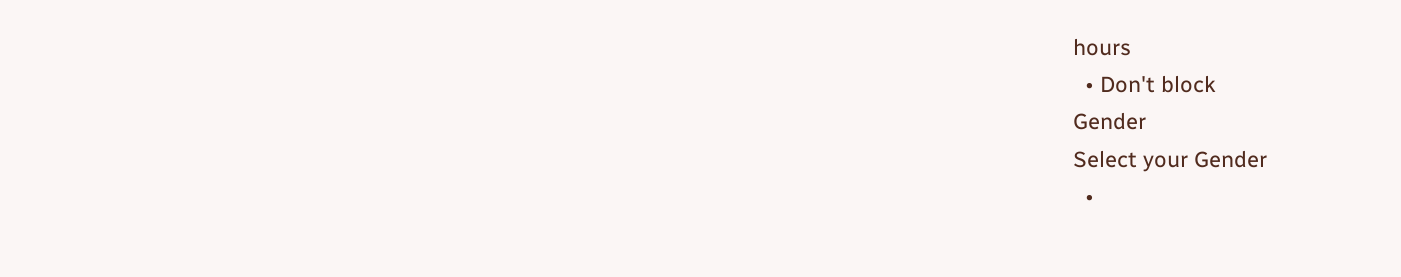hours
  • Don't block
Gender
Select your Gender
  •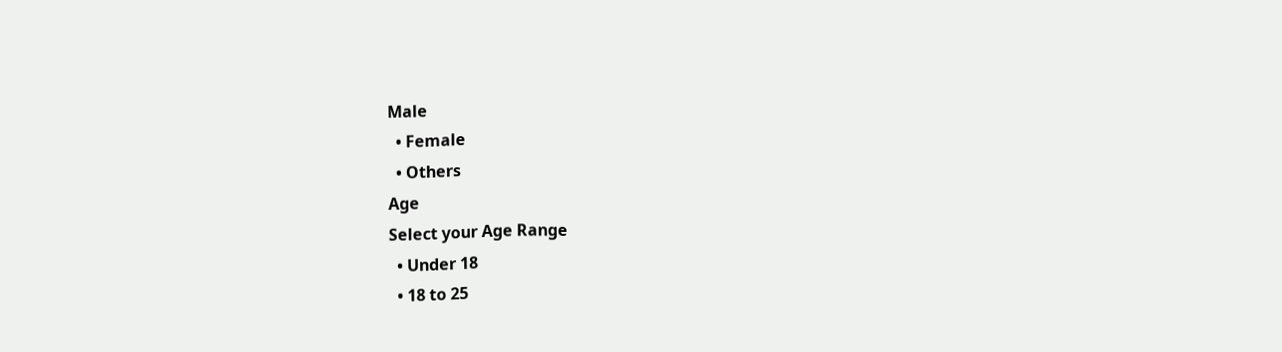Male
  • Female
  • Others
Age
Select your Age Range
  • Under 18
  • 18 to 25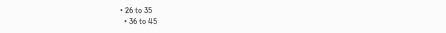• 26 to 35
  • 36 to 45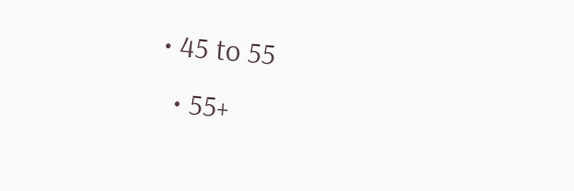• 45 to 55
  • 55+